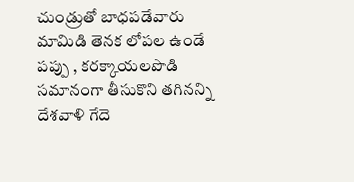చుండ్రుతో బాధపడేవారు మామిడి తెనక లోపల ఉండే పప్పు , కరక్కాయలపొడి సమానంగా తీసుకొని తగినన్ని దేశవాళి గేదె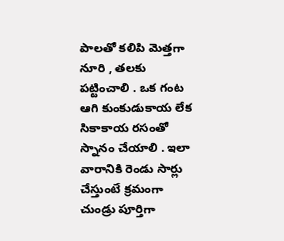పాలతో కలిపి మెత్తగా నూరి , తలకు పట్టించాలి . ఒక గంట ఆగి కుంకుడుకాయ లేక సికాకాయ రసంతో స్నానం చేయాలి . ఇలా వారానికి రెండు సార్లు చేస్తుంటే క్రమంగా చుండ్రు పూర్తిగా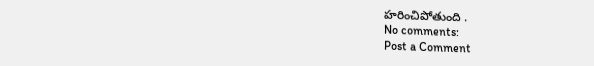హరించిపోతుంది .
No comments:
Post a Comment